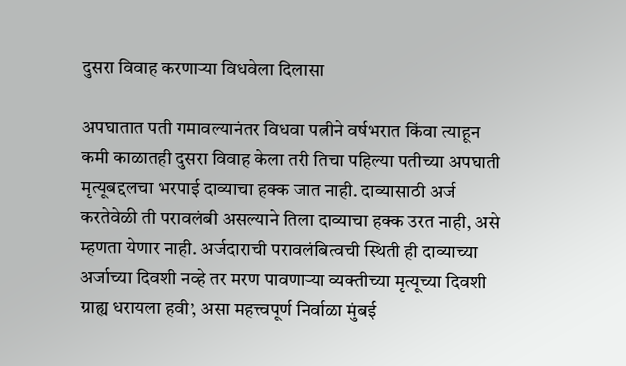दुसरा विवाह करणाऱ्या विधवेला दिलासा

अपघातात पती गमावल्यानंतर विधवा पत्नीने वर्षभरात किंवा त्याहून कमी काळातही दुसरा विवाह केला तरी तिचा पहिल्या पतीच्या अपघाती मृत्यूबद्दलचा भरपाई दाव्याचा हक्क जात नाही. दाव्यासाठी अर्ज करतेवेळी ती परावलंबी असल्याने तिला दाव्याचा हक्क उरत नाही, असे म्हणता येणार नाही. अर्जदाराची परावलंबित्वची स्थिती ही दाव्याच्या अर्जाच्या दिवशी नव्हे तर मरण पावणाऱ्या व्यक्तीच्या मृत्यूच्या दिवशी ग्राह्य धरायला हवी’, असा महत्त्वपूर्ण निर्वाळा मुंबई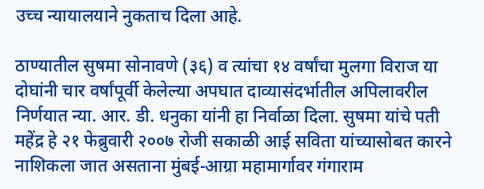उच्च न्यायालयाने नुकताच दिला आहे.

ठाण्यातील सुषमा सोनावणे (३६) व त्यांचा १४ वर्षांचा मुलगा विराज या दोघांनी चार वर्षांपूर्वी केलेल्या अपघात दाव्यासंदर्भातील अपिलावरील निर्णयात न्या. आर. डी. धनुका यांनी हा निर्वाळा दिला. सुषमा यांचे पती महेंद्र हे २१ फेब्रुवारी २००७ रोजी सकाळी आई सविता यांच्यासोबत कारने नाशिकला जात असताना मुंबई-आग्रा महामार्गावर गंगाराम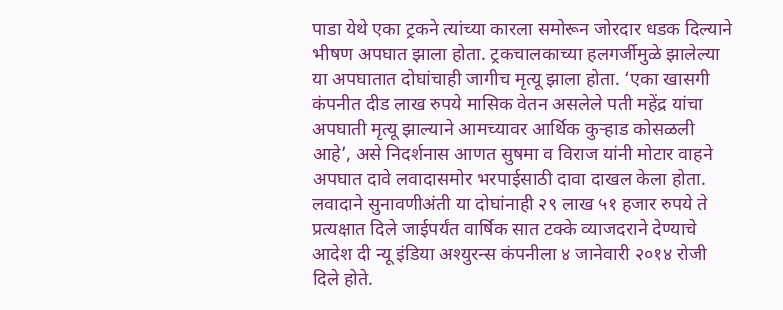पाडा येथे एका ट्रकने त्यांच्या कारला समोरून जोरदार धडक दिल्याने भीषण अपघात झाला होता. ट्रकचालकाच्या हलगर्जीमुळे झालेल्या या अपघातात दोघांचाही जागीच मृत्यू झाला होता. ‘एका खासगी कंपनीत दीड लाख रुपये मासिक वेतन असलेले पती महेंद्र यांचा अपघाती मृत्यू झाल्याने आमच्यावर आर्थिक कुऱ्हाड कोसळली आहे’, असे निदर्शनास आणत सुषमा व विराज यांनी मोटार वाहने अपघात दावे लवादासमोर भरपाईसाठी दावा दाखल केला होता. लवादाने सुनावणीअंती या दोघांनाही २९ लाख ५१ हजार रुपये ते प्रत्यक्षात दिले जाईपर्यंत वार्षिक सात टक्के व्याजदराने देण्याचे आदेश दी न्यू इंडिया अश्युरन्स कंपनीला ४ जानेवारी २०१४ रोजी दिले होते.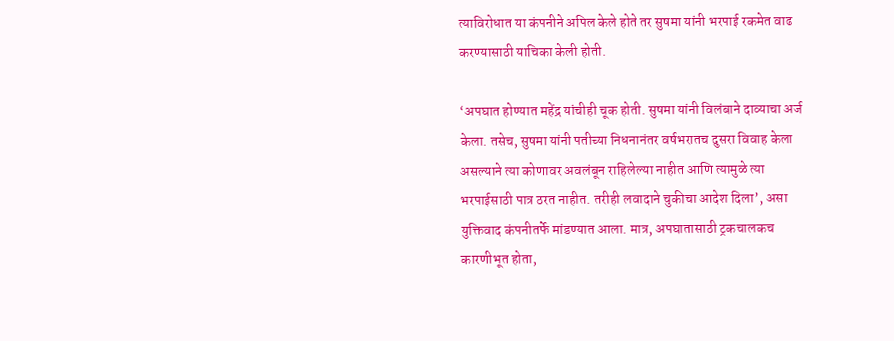त्याविरोधात या कंपनीने अपिल केले होते तर सुषमा यांनी भरपाई रकमेत वाढ करण्यासाठी याचिका केली होती.

‘अपघात होण्यात महेंद्र यांचीही चूक होती. सुषमा यांनी विलंबाने दाव्याचा अर्ज केला. तसेच, सुषमा यांनी पतीच्या निधनानंतर वर्षभरातच दुसरा विवाह केला असल्याने त्या कोणावर अवलंबून राहिलेल्या नाहीत आणि त्यामुळे त्या भरपाईसाठी पात्र ठरत नाहीत. तरीही लवादाने चुकीचा आदेश दिला’, असा युक्तिवाद कंपनीतर्फे मांडण्यात आला. मात्र, अपघातासाठी ट्रकचालकच कारणीभूत होता,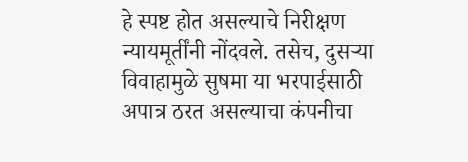हे स्पष्ट होत असल्याचे निरीक्षण न्यायमूर्तींनी नोंदवले. तसेच, दुसऱ्या विवाहामुळे सुषमा या भरपाईसाठी अपात्र ठरत असल्याचा कंपनीचा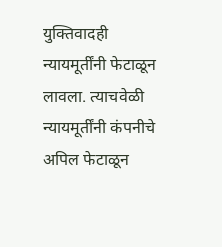युक्तिवादही न्यायमूर्तींनी फेटाळून लावला. त्याचवेळी न्यायमूर्तींनी कंपनीचे अपिल फेटाळून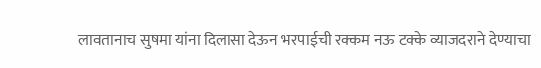लावतानाच सुषमा यांना दिलासा देऊन भरपाईची रक्कम नऊ टक्के व्याजदराने देण्याचा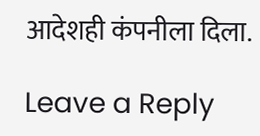आदेशही कंपनीला दिला.

Leave a Reply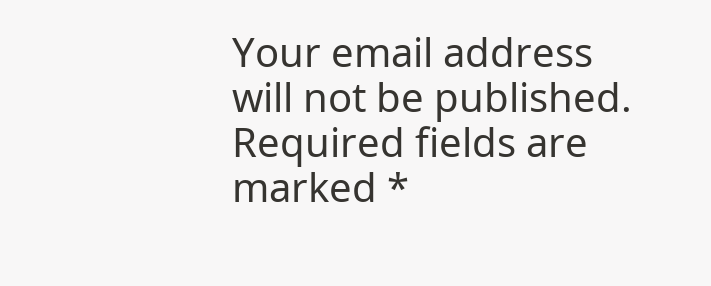Your email address will not be published. Required fields are marked *